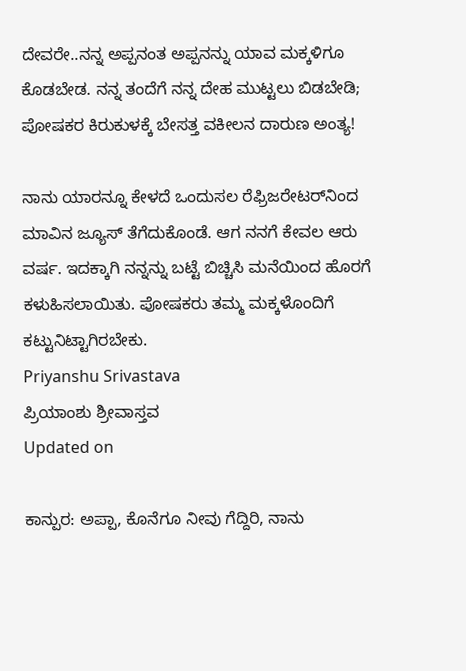ದೇವರೇ..ನನ್ನ ಅಪ್ಪನಂತ ಅಪ್ಪನನ್ನು ಯಾವ ಮಕ್ಕಳಿಗೂ ಕೊಡಬೇಡ. ನನ್ನ ತಂದೆಗೆ ನನ್ನ ದೇಹ ಮುಟ್ಟಲು ಬಿಡಬೇಡಿ; ಪೋಷಕರ ಕಿರುಕುಳಕ್ಕೆ ಬೇಸತ್ತ ವಕೀಲನ ದಾರುಣ ಅಂತ್ಯ!

ನಾನು ಯಾರನ್ನೂ ಕೇಳದೆ ಒಂದುಸಲ ರೆಫ್ರಿಜರೇಟರ್‌ನಿಂದ ಮಾವಿನ ಜ್ಯೂಸ್ ತೆಗೆದುಕೊಂಡೆ. ಆಗ ನನಗೆ ಕೇವಲ ಆರು ವರ್ಷ. ಇದಕ್ಕಾಗಿ ನನ್ನನ್ನು ಬಟ್ಟೆ ಬಿಚ್ಚಿಸಿ ಮನೆಯಿಂದ ಹೊರಗೆ ಕಳುಹಿಸಲಾಯಿತು. ಪೋಷಕರು ತಮ್ಮ ಮಕ್ಕಳೊಂದಿಗೆ ಕಟ್ಟುನಿಟ್ಟಾಗಿರಬೇಕು.
Priyanshu Srivastava
ಪ್ರಿಯಾಂಶು ಶ್ರೀವಾಸ್ತವ
Updated on

ಕಾನ್ಪುರ: ಅಪ್ಪಾ, ಕೊನೆಗೂ ನೀವು ಗೆದ್ದಿರಿ, ನಾನು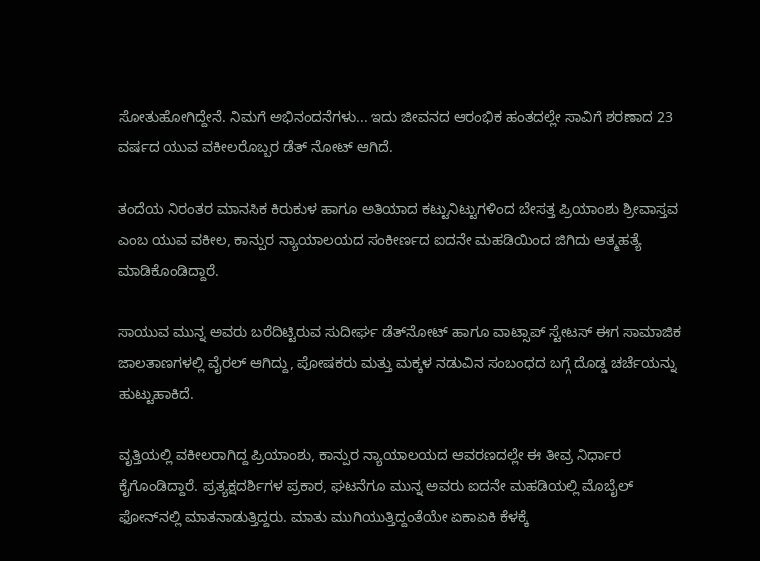ಸೋತುಹೋಗಿದ್ದೇನೆ. ನಿಮಗೆ ಅಭಿನಂದನೆಗಳು... ಇದು ಜೀವನದ ಆರಂಭಿಕ ಹಂತದಲ್ಲೇ ಸಾವಿಗೆ ಶರಣಾದ 23 ವರ್ಷದ ಯುವ ವಕೀಲರೊಬ್ಬರ ಡೆತ್ ನೋಟ್ ಆಗಿದೆ.

ತಂದೆಯ ನಿರಂತರ ಮಾನಸಿಕ ಕಿರುಕುಳ ಹಾಗೂ ಅತಿಯಾದ ಕಟ್ಟುನಿಟ್ಟುಗಳಿಂದ ಬೇಸತ್ತ ಪ್ರಿಯಾಂಶು ಶ್ರೀವಾಸ್ತವ ಎಂಬ ಯುವ ವಕೀಲ, ಕಾನ್ಪುರ ನ್ಯಾಯಾಲಯದ ಸಂಕೀರ್ಣದ ಐದನೇ ಮಹಡಿಯಿಂದ ಜಿಗಿದು ಆತ್ಮಹತ್ಯೆ ಮಾಡಿಕೊಂಡಿದ್ದಾರೆ.

ಸಾಯುವ ಮುನ್ನ ಅವರು ಬರೆದಿಟ್ಟಿರುವ ಸುದೀರ್ಘ ಡೆತ್‌ನೋಟ್ ಹಾಗೂ ವಾಟ್ಸಾಪ್ ಸ್ಟೇಟಸ್ ಈಗ ಸಾಮಾಜಿಕ ಜಾಲತಾಣಗಳಲ್ಲಿ ವೈರಲ್ ಆಗಿದ್ದು, ಪೋಷಕರು ಮತ್ತು ಮಕ್ಕಳ ನಡುವಿನ ಸಂಬಂಧದ ಬಗ್ಗೆ ದೊಡ್ಡ ಚರ್ಚೆಯನ್ನು ಹುಟ್ಟುಹಾಕಿದೆ.

ವೃತ್ತಿಯಲ್ಲಿ ವಕೀಲರಾಗಿದ್ದ ಪ್ರಿಯಾಂಶು, ಕಾನ್ಪುರ ನ್ಯಾಯಾಲಯದ ಆವರಣದಲ್ಲೇ ಈ ತೀವ್ರ ನಿರ್ಧಾರ ಕೈಗೊಂಡಿದ್ದಾರೆ. ಪ್ರತ್ಯಕ್ಷದರ್ಶಿಗಳ ಪ್ರಕಾರ, ಘಟನೆಗೂ ಮುನ್ನ ಅವರು ಐದನೇ ಮಹಡಿಯಲ್ಲಿ ಮೊಬೈಲ್ ಫೋನ್‌ನಲ್ಲಿ ಮಾತನಾಡುತ್ತಿದ್ದರು. ಮಾತು ಮುಗಿಯುತ್ತಿದ್ದಂತೆಯೇ ಏಕಾಏಕಿ ಕೆಳಕ್ಕೆ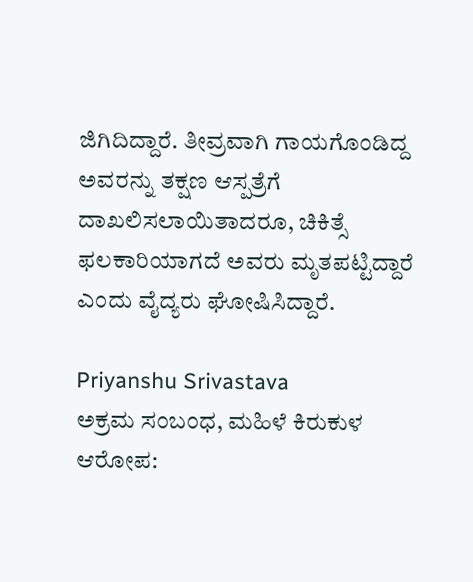ಜಿಗಿದಿದ್ದಾರೆ. ತೀವ್ರವಾಗಿ ಗಾಯಗೊಂಡಿದ್ದ ಅವರನ್ನು ತಕ್ಷಣ ಆಸ್ಪತ್ರೆಗೆ ದಾಖಲಿಸಲಾಯಿತಾದರೂ, ಚಿಕಿತ್ಸೆ ಫಲಕಾರಿಯಾಗದೆ ಅವರು ಮೃತಪಟ್ಟಿದ್ದಾರೆ ಎಂದು ವೈದ್ಯರು ಘೋಷಿಸಿದ್ದಾರೆ.

Priyanshu Srivastava
ಅಕ್ರಮ ಸಂಬಂಧ, ಮಹಿಳೆ ಕಿರುಕುಳ ಆರೋಪ: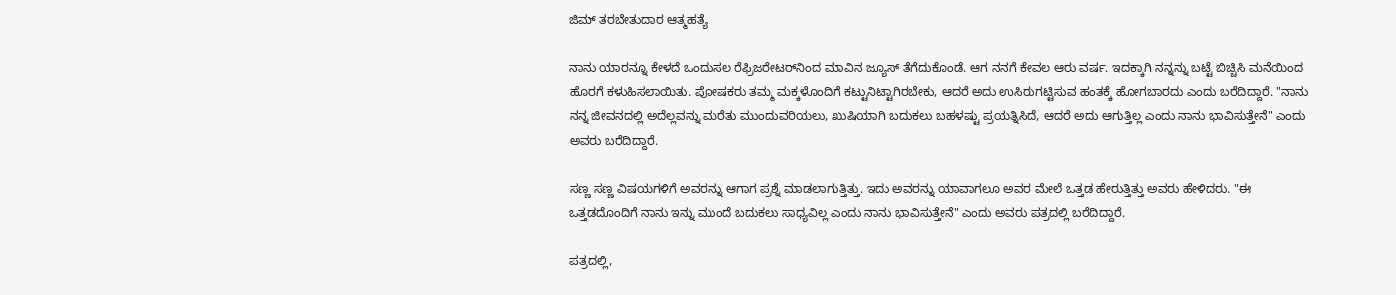ಜಿಮ್ ತರಬೇತುದಾರ ಆತ್ಮಹತ್ಯೆ

ನಾನು ಯಾರನ್ನೂ ಕೇಳದೆ ಒಂದುಸಲ ರೆಫ್ರಿಜರೇಟರ್‌ನಿಂದ ಮಾವಿನ ಜ್ಯೂಸ್ ತೆಗೆದುಕೊಂಡೆ. ಆಗ ನನಗೆ ಕೇವಲ ಆರು ವರ್ಷ. ಇದಕ್ಕಾಗಿ ನನ್ನನ್ನು ಬಟ್ಟೆ ಬಿಚ್ಚಿಸಿ ಮನೆಯಿಂದ ಹೊರಗೆ ಕಳುಹಿಸಲಾಯಿತು. ಪೋಷಕರು ತಮ್ಮ ಮಕ್ಕಳೊಂದಿಗೆ ಕಟ್ಟುನಿಟ್ಟಾಗಿರಬೇಕು, ಆದರೆ ಅದು ಉಸಿರುಗಟ್ಟಿಸುವ ಹಂತಕ್ಕೆ ಹೋಗಬಾರದು ಎಂದು ಬರೆದಿದ್ದಾರೆ. "ನಾನು ನನ್ನ ಜೀವನದಲ್ಲಿ ಅದೆಲ್ಲವನ್ನು ಮರೆತು ಮುಂದುವರಿಯಲು, ಖುಷಿಯಾಗಿ ಬದುಕಲು ಬಹಳಷ್ಟು ಪ್ರಯತ್ನಿಸಿದೆ, ಆದರೆ ಅದು ಆಗುತ್ತಿಲ್ಲ ಎಂದು ನಾನು ಭಾವಿಸುತ್ತೇನೆ" ಎಂದು ಅವರು ಬರೆದಿದ್ದಾರೆ.

ಸಣ್ಣ ಸಣ್ಣ ವಿಷಯಗಳಿಗೆ ಅವರನ್ನು ಆಗಾಗ ಪ್ರಶ್ನೆ ಮಾಡಲಾಗುತ್ತಿತ್ತು. ಇದು ಅವರನ್ನು ಯಾವಾಗಲೂ ಅವರ ಮೇಲೆ ಒತ್ತಡ ಹೇರುತ್ತಿತ್ತು ಅವರು ಹೇಳಿದರು. "ಈ ಒತ್ತಡದೊಂದಿಗೆ ನಾನು ಇನ್ನು ಮುಂದೆ ಬದುಕಲು ಸಾಧ್ಯವಿಲ್ಲ ಎಂದು ನಾನು ಭಾವಿಸುತ್ತೇನೆ" ಎಂದು ಅವರು ಪತ್ರದಲ್ಲಿ ಬರೆದಿದ್ದಾರೆ.

ಪತ್ರದಲ್ಲಿ,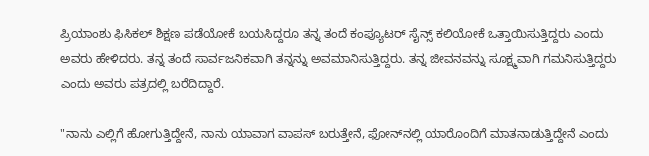ಪ್ರಿಯಾಂಶು ಫಿಸಿಕಲ್ ಶಿಕ್ಷಣ ಪಡೆಯೋಕೆ ಬಯಸಿದ್ದರೂ ತನ್ನ ತಂದೆ ಕಂಪ್ಯೂಟರ್ ಸೈನ್ಸ್ ಕಲಿಯೋಕೆ ಒತ್ತಾಯಿಸುತ್ತಿದ್ದರು ಎಂದು ಅವರು ಹೇಳಿದರು. ತನ್ನ ತಂದೆ ಸಾರ್ವಜನಿಕವಾಗಿ ತನ್ನನ್ನು ಅವಮಾನಿಸುತ್ತಿದ್ದರು. ತನ್ನ ಜೀವನವನ್ನು ಸೂಕ್ಷ್ಮವಾಗಿ ಗಮನಿಸುತ್ತಿದ್ದರು ಎಂದು ಅವರು ಪತ್ರದಲ್ಲಿ ಬರೆದಿದ್ದಾರೆ.

"ನಾನು ಎಲ್ಲಿಗೆ ಹೋಗುತ್ತಿದ್ದೇನೆ, ನಾನು ಯಾವಾಗ ವಾಪಸ್ ಬರುತ್ತೇನೆ, ಫೋನ್‌ನಲ್ಲಿ ಯಾರೊಂದಿಗೆ ಮಾತನಾಡುತ್ತಿದ್ದೇನೆ ಎಂದು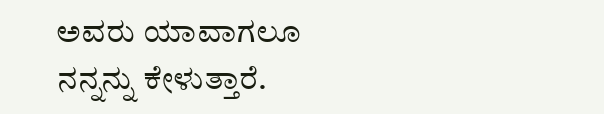ಅವರು ಯಾವಾಗಲೂ ನನ್ನನ್ನು ಕೇಳುತ್ತಾರೆ.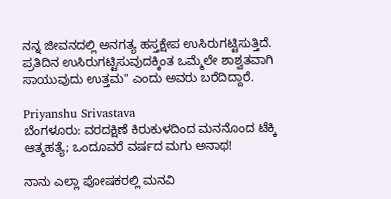ನನ್ನ ಜೀವನದಲ್ಲಿ ಅನಗತ್ಯ ಹಸ್ತಕ್ಷೇಪ ಉಸಿರುಗಟ್ಟಿಸುತ್ತಿದೆ. ಪ್ರತಿದಿನ ಉಸಿರುಗಟ್ಟಿಸುವುದಕ್ಕಿಂತ ಒಮ್ಮೆಲೇ ಶಾಶ್ವತವಾಗಿ ಸಾಯುವುದು ಉತ್ತಮ" ಎಂದು ಅವರು ಬರೆದಿದ್ದಾರೆ.

Priyanshu Srivastava
ಬೆಂಗಳೂರು: ವರದಕ್ಷಿಣೆ ಕಿರುಕುಳದಿಂದ ಮನನೊಂದ ಟೆಕ್ಕಿ ಆತ್ಮಹತ್ಯೆ; ಒಂದೂವರೆ ವರ್ಷದ ಮಗು ಅನಾಥ!

ನಾನು ಎಲ್ಲಾ ಪೋಷಕರಲ್ಲಿ ಮನವಿ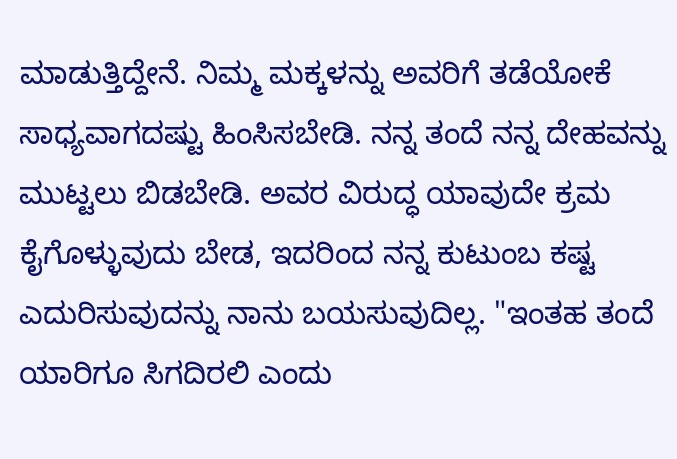ಮಾಡುತ್ತಿದ್ದೇನೆ. ನಿಮ್ಮ ಮಕ್ಕಳನ್ನು ಅವರಿಗೆ ತಡೆಯೋಕೆ ಸಾಧ್ಯವಾಗದಷ್ಟು ಹಿಂಸಿಸಬೇಡಿ. ನನ್ನ ತಂದೆ ನನ್ನ ದೇಹವನ್ನು ಮುಟ್ಟಲು ಬಿಡಬೇಡಿ. ಅವರ ವಿರುದ್ಧ ಯಾವುದೇ ಕ್ರಮ ಕೈಗೊಳ್ಳುವುದು ಬೇಡ, ಇದರಿಂದ ನನ್ನ ಕುಟುಂಬ ಕಷ್ಟ ಎದುರಿಸುವುದನ್ನು ನಾನು ಬಯಸುವುದಿಲ್ಲ. "ಇಂತಹ ತಂದೆ ಯಾರಿಗೂ ಸಿಗದಿರಲಿ ಎಂದು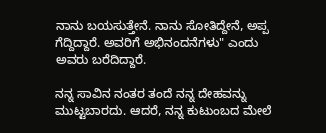ನಾನು ಬಯಸುತ್ತೇನೆ. ನಾನು ಸೋತಿದ್ದೇನೆ, ಅಪ್ಪ ಗೆದ್ದಿದ್ದಾರೆ. ಅವರಿಗೆ ಅಭಿನಂದನೆಗಳು" ಎಂದು ಅವರು ಬರೆದಿದ್ದಾರೆ.

ನನ್ನ ಸಾವಿನ ನಂತರ ತಂದೆ ನನ್ನ ದೇಹವನ್ನು ಮುಟ್ಟಬಾರದು. ಆದರೆ, ನನ್ನ ಕುಟುಂಬದ ಮೇಲೆ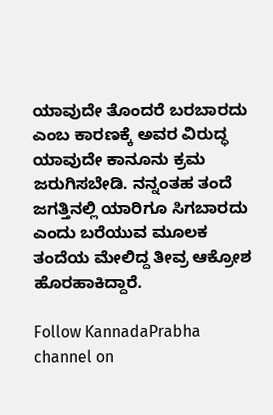ಯಾವುದೇ ತೊಂದರೆ ಬರಬಾರದು ಎಂಬ ಕಾರಣಕ್ಕೆ ಅವರ ವಿರುದ್ಧ ಯಾವುದೇ ಕಾನೂನು ಕ್ರಮ ಜರುಗಿಸಬೇಡಿ. ನನ್ನಂತಹ ತಂದೆ ಜಗತ್ತಿನಲ್ಲಿ ಯಾರಿಗೂ ಸಿಗಬಾರದು ಎಂದು ಬರೆಯುವ ಮೂಲಕ ತಂದೆಯ ಮೇಲಿದ್ದ ತೀವ್ರ ಆಕ್ರೋಶ ಹೊರಹಾಕಿದ್ದಾರೆ.

Follow KannadaPrabha channel on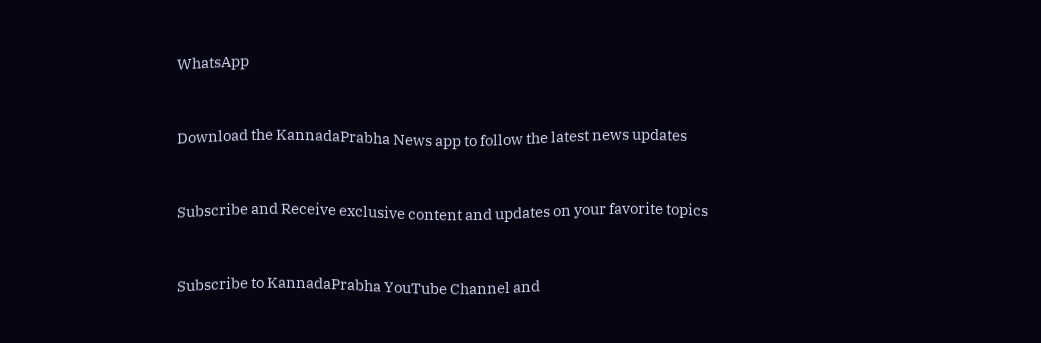WhatsApp



Download the KannadaPrabha News app to follow the latest news updates



Subscribe and Receive exclusive content and updates on your favorite topics



Subscribe to KannadaPrabha YouTube Channel and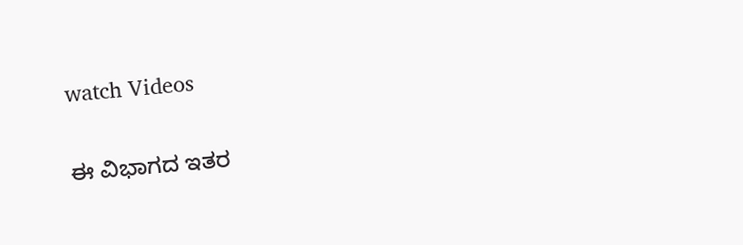watch Videos

ಈ ವಿಭಾಗದ ಇತರ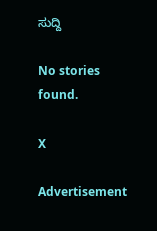ಸುದ್ದಿ

No stories found.

X

Advertisement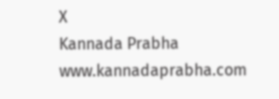X
Kannada Prabha
www.kannadaprabha.com